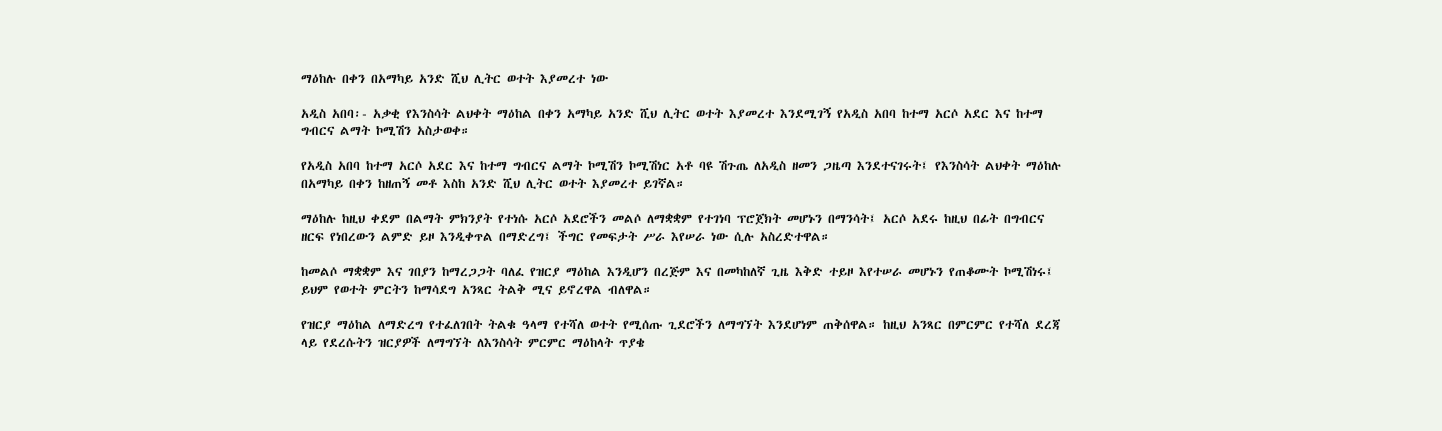ማዕከሉ በቀን በአማካይ አንድ ሺህ ሊትር ወተት እያመረተ ነው

አዲስ አበባ፡- አቃቂ የእንስሳት ልህቀት ማዕከል በቀን አማካይ አንድ ሺህ ሊትር ወተት እያመረተ እንደሚገኝ የአዲስ አበባ ከተማ አርሶ አደር እና ከተማ ግብርና ልማት ኮሚሽን አስታወቀ።

የአዲስ አበባ ከተማ አርሶ አደር እና ከተማ ግብርና ልማት ኮሚሽን ኮሚሽነር አቶ ባዩ ሽጉጤ ለአዲስ ዘመን ጋዜጣ እንደተናገሩት፤ የእንስሳት ልህቀት ማዕከሉ በአማካይ በቀን ከዘጠኝ መቶ እስከ አንድ ሺህ ሊትር ወተት እያመረተ ይገኛል።

ማዕከሉ ከዚህ ቀደም በልማት ምክንያት የተነሱ አርሶ አደሮችን መልሶ ለማቋቋም የተገነባ ፕሮጀክት መሆኑን በማንሳት፤ አርሶ አደሩ ከዚህ በፊት በግብርና ዘርፍ የነበረውን ልምድ ይዞ እንዲቀጥል በማድረግ፤ ችግር የመፍታት ሥራ እየሠራ ነው ሲሉ አስረድተዋል።

ከመልሶ ማቋቋም እና ገበያን ከማረጋጋት ባለፈ የዝርያ ማዕከል እንዲሆን በረጅም እና በመካከለኛ ጊዜ እቅድ ተይዞ እየተሠራ መሆኑን የጠቆሙት ኮሚሽነሩ፤ ይህም የወተት ምርትን ከማሳደግ አንጻር ትልቅ ሚና ይኖረዋል ብለዋል።

የዝርያ ማዕከል ለማድረግ የተፈለገበት ትልቁ ዓላማ የተሻለ ወተት የሚሰጡ ጊደሮችን ለማግኘት እንደሆነም ጠቅሰዋል። ከዚህ አንጻር በምርምር የተሻለ ደረጃ ላይ የደረሱትን ዝርያዎች ለማግኘት ለእንስሳት ምርምር ማዕከላት ጥያቄ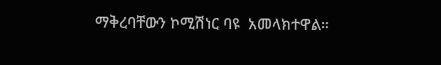ማቅረባቸውን ኮሚሽነር ባዩ  አመላክተዋል።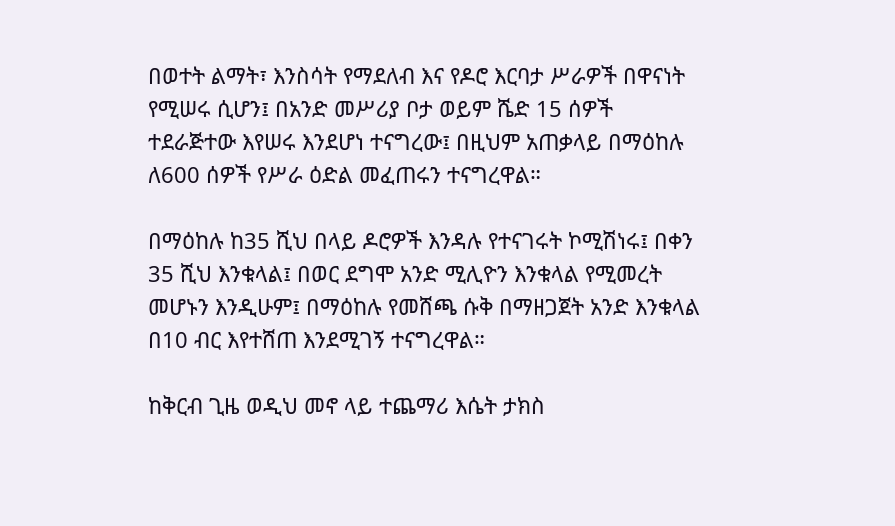በወተት ልማት፣ እንስሳት የማደለብ እና የዶሮ እርባታ ሥራዎች በዋናነት የሚሠሩ ሲሆን፤ በአንድ መሥሪያ ቦታ ወይም ሼድ 15 ሰዎች ተደራጅተው እየሠሩ እንደሆነ ተናግረው፤ በዚህም አጠቃላይ በማዕከሉ ለ600 ሰዎች የሥራ ዕድል መፈጠሩን ተናግረዋል።

በማዕከሉ ከ35 ሺህ በላይ ዶሮዎች እንዳሉ የተናገሩት ኮሚሽነሩ፤ በቀን 35 ሺህ እንቁላል፤ በወር ደግሞ አንድ ሚሊዮን እንቁላል የሚመረት መሆኑን እንዲሁም፤ በማዕከሉ የመሸጫ ሱቅ በማዘጋጀት አንድ እንቁላል በ10 ብር እየተሸጠ እንደሚገኝ ተናግረዋል።

ከቅርብ ጊዜ ወዲህ መኖ ላይ ተጨማሪ እሴት ታክስ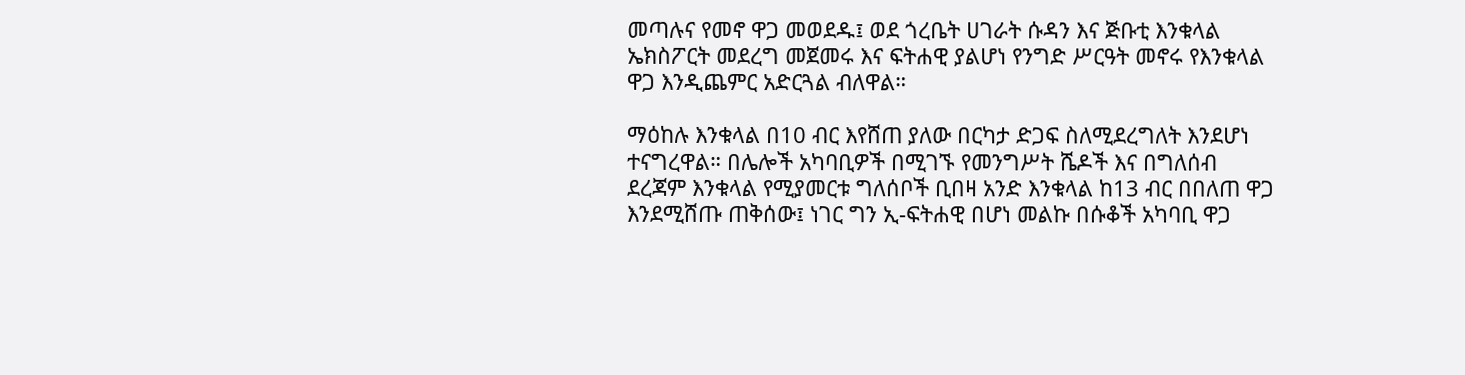መጣሉና የመኖ ዋጋ መወደዱ፤ ወደ ጎረቤት ሀገራት ሱዳን እና ጅቡቲ እንቁላል ኤክስፖርት መደረግ መጀመሩ እና ፍትሐዊ ያልሆነ የንግድ ሥርዓት መኖሩ የእንቁላል ዋጋ እንዲጨምር አድርጓል ብለዋል።

ማዕከሉ እንቁላል በ10 ብር እየሸጠ ያለው በርካታ ድጋፍ ስለሚደረግለት እንደሆነ ተናግረዋል። በሌሎች አካባቢዎች በሚገኙ የመንግሥት ሼዶች እና በግለሰብ ደረጃም እንቁላል የሚያመርቱ ግለሰቦች ቢበዛ አንድ እንቁላል ከ13 ብር በበለጠ ዋጋ እንደሚሸጡ ጠቅሰው፤ ነገር ግን ኢ-ፍትሐዊ በሆነ መልኩ በሱቆች አካባቢ ዋጋ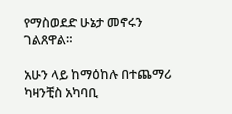የማስወደድ ሁኔታ መኖሩን ገልጸዋል።

አሁን ላይ ከማዕከሉ በተጨማሪ ካዛንቺስ አካባቢ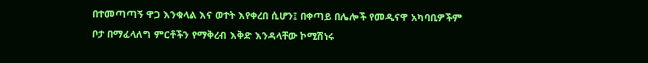በተመጣጣኝ ዋጋ እንቁላል እና ወተት እየቀረበ ሲሆን፤ በቀጣይ በሌሎች የመዲናዋ አካባቢዎችም ቦታ በማፈላለግ ምርቶችን የማቅረብ እቅድ እንዳላቸው ኮሚሽነሩ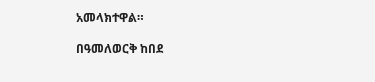አመላክተዋል።

በዓመለወርቅ ከበደ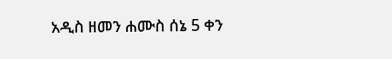አዲስ ዘመን ሐሙስ ሰኔ 5 ቀን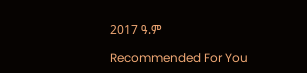2017 ዓ.ም

Recommended For You